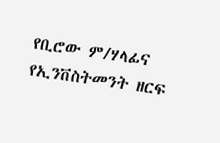የቢሮው ም/ሃላፊና የኢንቨስትመንት ዘርፍ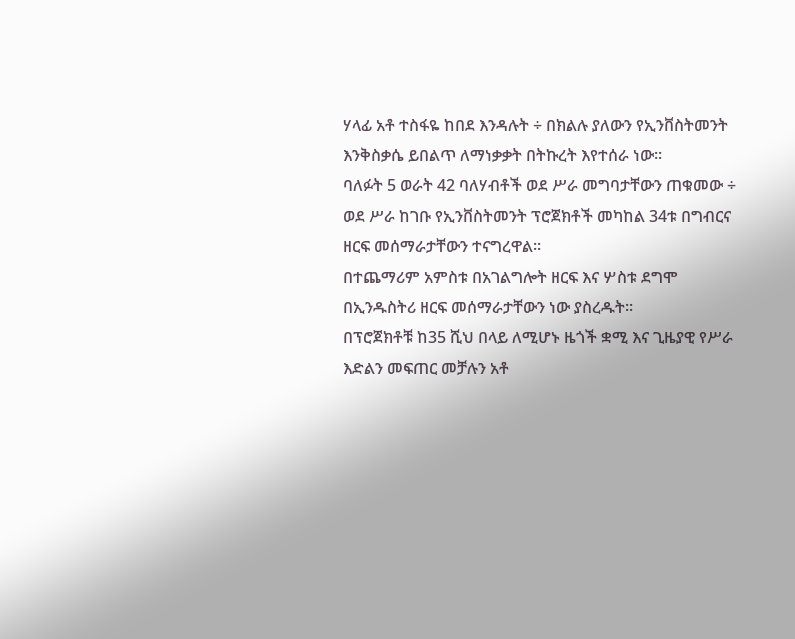ሃላፊ አቶ ተስፋዬ ከበደ እንዳሉት ÷ በክልሉ ያለውን የኢንቨስትመንት እንቅስቃሴ ይበልጥ ለማነቃቃት በትኩረት እየተሰራ ነው፡፡
ባለፉት 5 ወራት 42 ባለሃብቶች ወደ ሥራ መግባታቸውን ጠቁመው ÷ ወደ ሥራ ከገቡ የኢንቨስትመንት ፕሮጀክቶች መካከል 34ቱ በግብርና ዘርፍ መሰማራታቸውን ተናግረዋል፡፡
በተጨማሪም አምስቱ በአገልግሎት ዘርፍ እና ሦስቱ ደግሞ በኢንዱስትሪ ዘርፍ መሰማራታቸውን ነው ያስረዱት፡፡
በፕሮጀክቶቹ ከ35 ሺህ በላይ ለሚሆኑ ዜጎች ቋሚ እና ጊዜያዊ የሥራ እድልን መፍጠር መቻሉን አቶ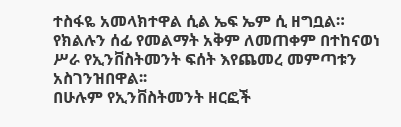ተስፋዬ አመላክተዋል ሲል ኤፍ ኤም ሲ ዘግቧል።
የክልሉን ሰፊ የመልማት አቅም ለመጠቀም በተከናወነ ሥራ የኢንቨስትመንት ፍሰት እየጨመረ መምጣቱን አስገንዝበዋል፡፡
በሁሉም የኢንቨስትመንት ዘርፎች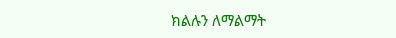ክልሉን ለማልማት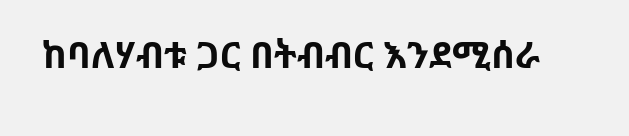ከባለሃብቱ ጋር በትብብር እንደሚሰራ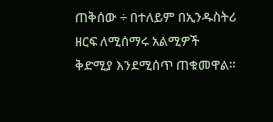ጠቅሰው ÷ በተለይም በኢንዱስትሪ ዘርፍ ለሚሰማሩ አልሚዎች ቅድሚያ እንደሚሰጥ ጠቁመዋል።